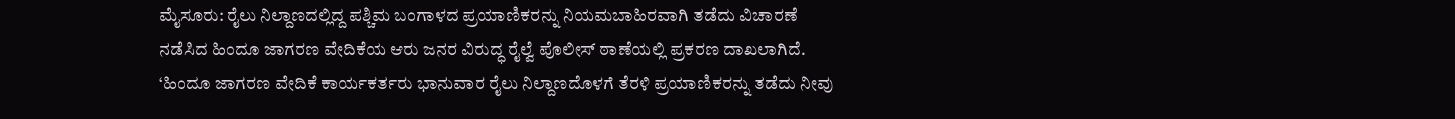ಮೈಸೂರು: ರೈಲು ನಿಲ್ದಾಣದಲ್ಲಿದ್ದ ಪಶ್ಚಿಮ ಬಂಗಾಳದ ಪ್ರಯಾಣಿಕರನ್ನು ನಿಯಮಬಾಹಿರವಾಗಿ ತಡೆದು ವಿಚಾರಣೆ ನಡೆಸಿದ ಹಿಂದೂ ಜಾಗರಣ ವೇದಿಕೆಯ ಆರು ಜನರ ವಿರುದ್ಧ ರೈಲ್ವೆ ಪೊಲೀಸ್ ಠಾಣೆಯಲ್ಲಿ ಪ್ರಕರಣ ದಾಖಲಾಗಿದೆ. ‘ಹಿಂದೂ ಜಾಗರಣ ವೇದಿಕೆ ಕಾರ್ಯಕರ್ತರು ಭಾನುವಾರ ರೈಲು ನಿಲ್ದಾಣದೊಳಗೆ ತೆರಳಿ ಪ್ರಯಾಣಿಕರನ್ನು ತಡೆದು ನೀವು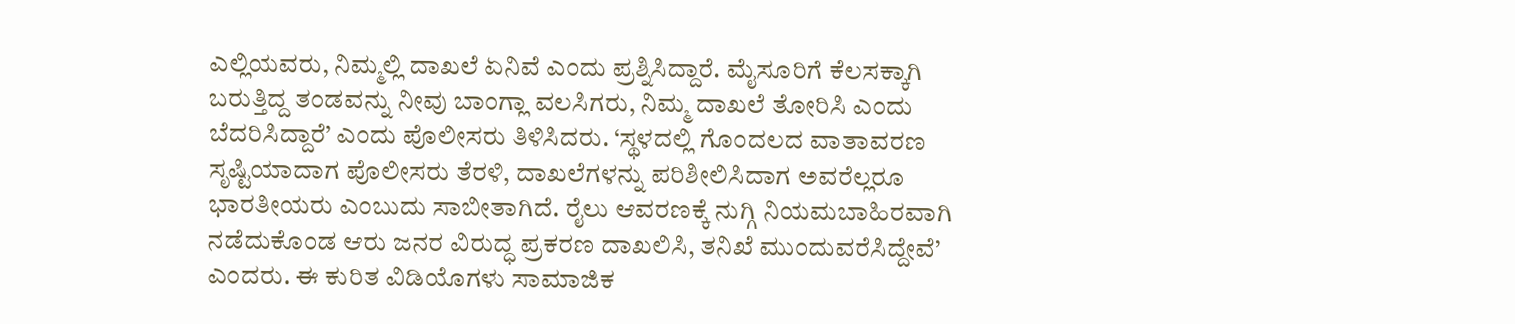ಎಲ್ಲಿಯವರು, ನಿಮ್ಮಲ್ಲಿ ದಾಖಲೆ ಏನಿವೆ ಎಂದು ಪ್ರಶ್ನಿಸಿದ್ದಾರೆ. ಮೈಸೂರಿಗೆ ಕೆಲಸಕ್ಕಾಗಿ ಬರುತ್ತಿದ್ದ ತಂಡವನ್ನು ನೀವು ಬಾಂಗ್ಲಾ ವಲಸಿಗರು, ನಿಮ್ಮ ದಾಖಲೆ ತೋರಿಸಿ ಎಂದು ಬೆದರಿಸಿದ್ದಾರೆ’ ಎಂದು ಪೊಲೀಸರು ತಿಳಿಸಿದರು. ‘ಸ್ಥಳದಲ್ಲಿ ಗೊಂದಲದ ವಾತಾವರಣ ಸೃಷ್ಟಿಯಾದಾಗ ಪೊಲೀಸರು ತೆರಳಿ, ದಾಖಲೆಗಳನ್ನು ಪರಿಶೀಲಿಸಿದಾಗ ಅವರೆಲ್ಲರೂ ಭಾರತೀಯರು ಎಂಬುದು ಸಾಬೀತಾಗಿದೆ. ರೈಲು ಆವರಣಕ್ಕೆ ನುಗ್ಗಿ ನಿಯಮಬಾಹಿರವಾಗಿ ನಡೆದುಕೊಂಡ ಆರು ಜನರ ವಿರುದ್ಧ ಪ್ರಕರಣ ದಾಖಲಿಸಿ, ತನಿಖೆ ಮುಂದುವರೆಸಿದ್ದೇವೆ’ ಎಂದರು. ಈ ಕುರಿತ ವಿಡಿಯೊಗಳು ಸಾಮಾಜಿಕ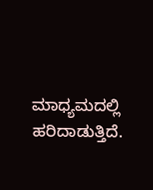ಮಾಧ್ಯಮದಲ್ಲಿ ಹರಿದಾಡುತ್ತಿದೆ.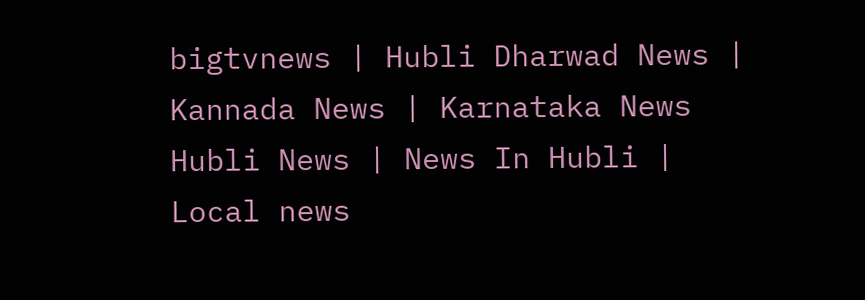bigtvnews | Hubli Dharwad News | Kannada News | Karnataka News Hubli News | News In Hubli | Local news